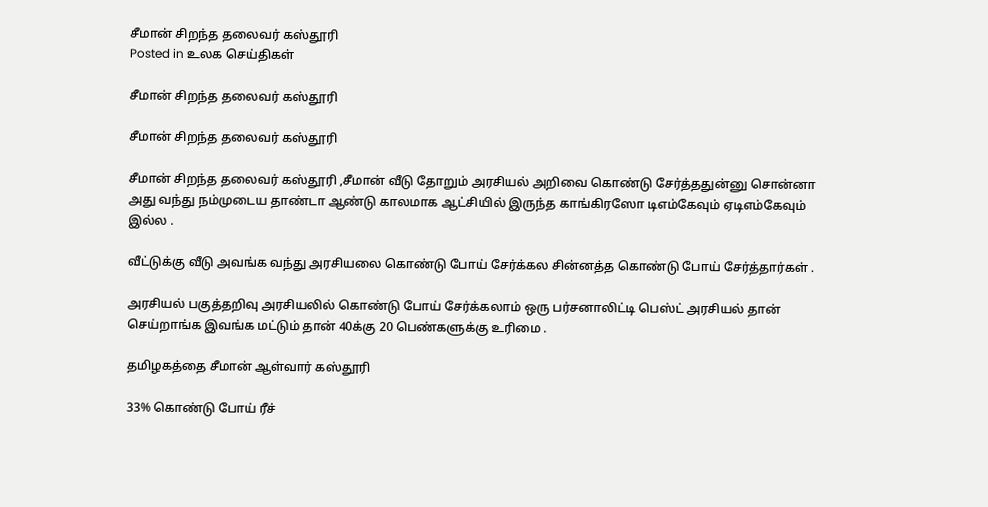சீமான் சிறந்த தலைவர் கஸ்தூரி
Posted in உலக செய்திகள்

சீமான் சிறந்த தலைவர் கஸ்தூரி

சீமான் சிறந்த தலைவர் கஸ்தூரி

சீமான் சிறந்த தலைவர் கஸ்தூரி ,சீமான் வீடு தோறும் அரசியல் அறிவை கொண்டு சேர்த்ததுன்னு சொன்னா அது வந்து நம்முடைய தாண்டா ஆண்டு காலமாக ஆட்சியில் இருந்த காங்கிரஸோ டிஎம்கேவும் ஏடிஎம்கேவும் இல்ல .

வீட்டுக்கு வீடு அவங்க வந்து அரசியலை கொண்டு போய் சேர்க்கல சின்னத்த கொண்டு போய் சேர்த்தார்கள் .

அரசியல் பகுத்தறிவு அரசியலில் கொண்டு போய் சேர்க்கலாம் ஒரு பர்சனாலிட்டி பெஸ்ட் அரசியல் தான் செய்றாங்க இவங்க மட்டும் தான் 40க்கு 20 பெண்களுக்கு உரிமை .

தமிழகத்தை சீமான் ஆள்வார் கஸ்தூரி

33% கொண்டு போய் ரீச்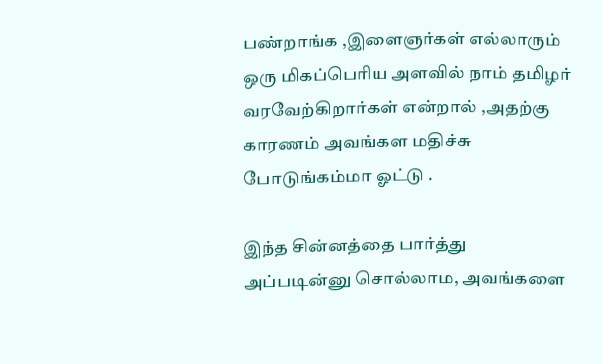பண்றாங்க ,இளைஞர்கள் எல்லாரும் ஒரு மிகப்பெரிய அளவில் நாம் தமிழர் வரவேற்கிறார்கள் என்றால் ,அதற்கு காரணம் அவங்கள மதிச்சு போடுங்கம்மா ஓட்டு .

இந்த சின்னத்தை பார்த்து அப்படின்னு சொல்லாம, அவங்களை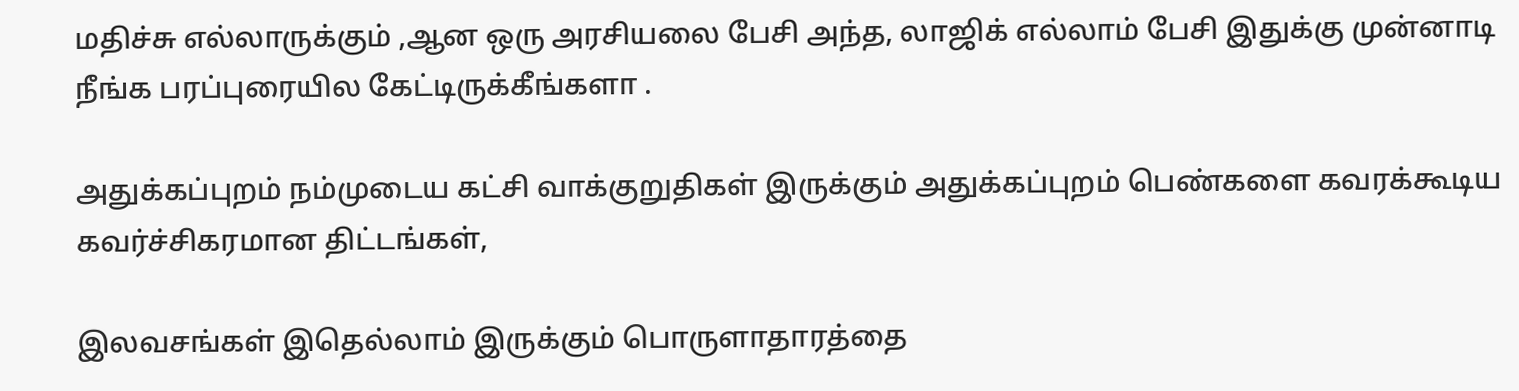மதிச்சு எல்லாருக்கும் ,ஆன ஒரு அரசியலை பேசி அந்த, லாஜிக் எல்லாம் பேசி இதுக்கு முன்னாடி நீங்க பரப்புரையில கேட்டிருக்கீங்களா .

அதுக்கப்புறம் நம்முடைய கட்சி வாக்குறுதிகள் இருக்கும் அதுக்கப்புறம் பெண்களை கவரக்கூடிய கவர்ச்சிகரமான திட்டங்கள்,

இலவசங்கள் இதெல்லாம் இருக்கும் பொருளாதாரத்தை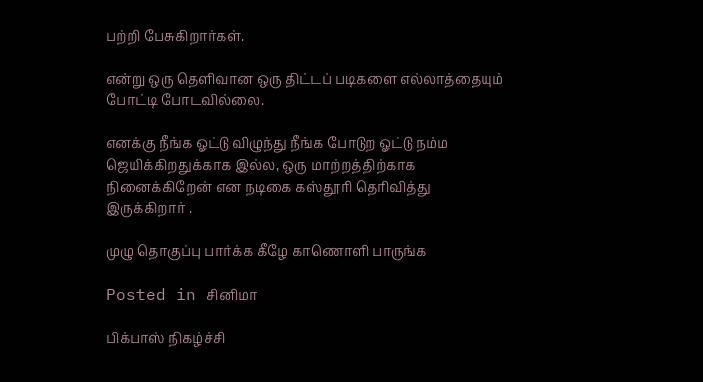பற்றி பேசுகிறார்கள்.

என்று ஒரு தெளிவான ஒரு திட்டப் படிகளை எல்லாத்தையும் போட்டி போடவில்லை.

எனக்கு நீங்க ஓட்டு விழுந்து நீங்க போடுற ஓட்டு நம்ம ஜெயிக்கிறதுக்காக இல்ல, ஒரு மாற்றத்திற்காக நினைக்கிறேன் என நடிகை கஸ்தூரி தெரிவித்து இருக்கிறார் .

முழு தொகுப்பு பார்க்க கீழே காணொளி பாருங்க

Posted in சினிமா

பிக்பாஸ் நிகழ்ச்சி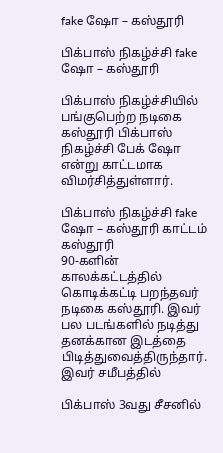fake ஷோ – கஸ்தூரி

பிக்பாஸ் நிகழ்ச்சி fake ஷோ – கஸ்தூரி

பிக்பாஸ் நிகழ்ச்சியில் பங்குபெற்ற நடிகை கஸ்தூரி பிக்பாஸ் நிகழ்ச்சி பேக் ஷோ என்று காட்டமாக விமர்சித்துள்ளார்.

பிக்பாஸ் நிகழ்ச்சி fake ஷோ – கஸ்தூரி காட்டம்
கஸ்தூரி
90-களின் காலக்கட்டத்தில் கொடிக்கட்டி பறந்தவர் நடிகை கஸ்தூரி. இவர் பல படங்களில் நடித்து தனக்கான இடத்தை பிடித்துவைத்திருந்தார். இவர் சமீபத்தில்

பிக்பாஸ் 3வது சீசனில்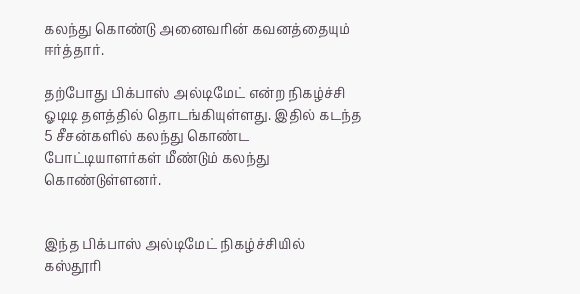கலந்து கொண்டு அனைவரின் கவனத்தையும் ஈர்த்தார்.

தற்போது பிக்பாஸ் அல்டிமேட் என்ற நிகழ்ச்சி ஓடிடி தளத்தில் தொடங்கியுள்ளது. இதில் கடந்த 5 சீசன்களில் கலந்து கொண்ட போட்டியாளர்கள் மீண்டும் கலந்து கொண்டுள்ளனர்.


இந்த பிக்பாஸ் அல்டிமேட் நிகழ்ச்சியில் கஸ்தூரி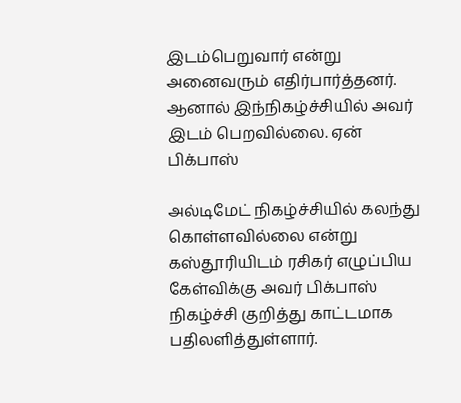இடம்பெறுவார் என்று அனைவரும் எதிர்பார்த்தனர். ஆனால் இந்நிகழ்ச்சியில் அவர் இடம் பெறவில்லை. ஏன் பிக்பாஸ்

அல்டிமேட் நிகழ்ச்சியில் கலந்து கொள்ளவில்லை என்று கஸ்தூரியிடம் ரசிகர் எழுப்பிய கேள்விக்கு அவர் பிக்பாஸ் நிகழ்ச்சி குறித்து காட்டமாக பதிலளித்துள்ளார்.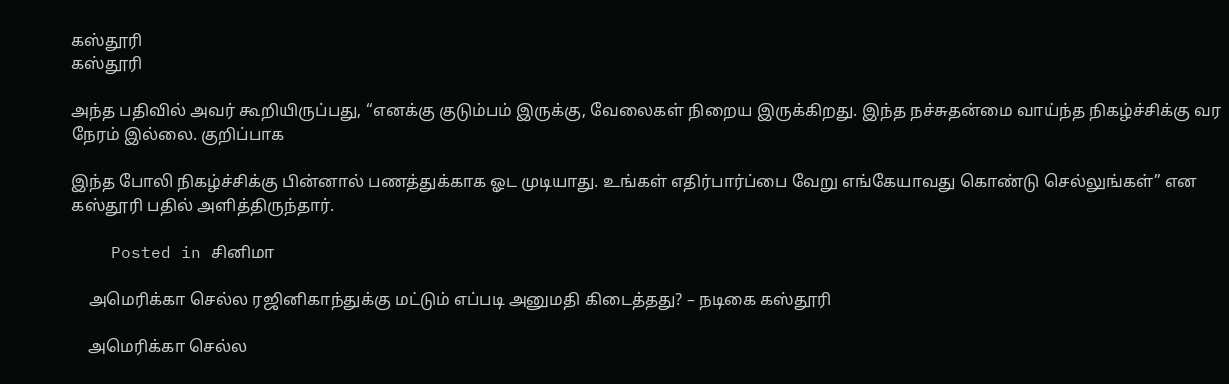கஸ்தூரி
கஸ்தூரி

அந்த பதிவில் அவர் கூறியிருப்பது, “எனக்கு குடும்பம் இருக்கு, வேலைகள் நிறைய இருக்கிறது. இந்த நச்சுதன்மை வாய்ந்த நிகழ்ச்சிக்கு வர நேரம் இல்லை. குறிப்பாக

இந்த போலி நிகழ்ச்சிக்கு பின்னால் பணத்துக்காக ஓட முடியாது. உங்கள் எதிர்பார்ப்பை வேறு எங்கேயாவது கொண்டு செல்லுங்கள்” என கஸ்தூரி பதில் அளித்திருந்தார்.

    Posted in சினிமா

    அமெரிக்கா செல்ல ரஜினிகாந்துக்கு மட்டும் எப்படி அனுமதி கிடைத்தது? – நடிகை கஸ்தூரி

    அமெரிக்கா செல்ல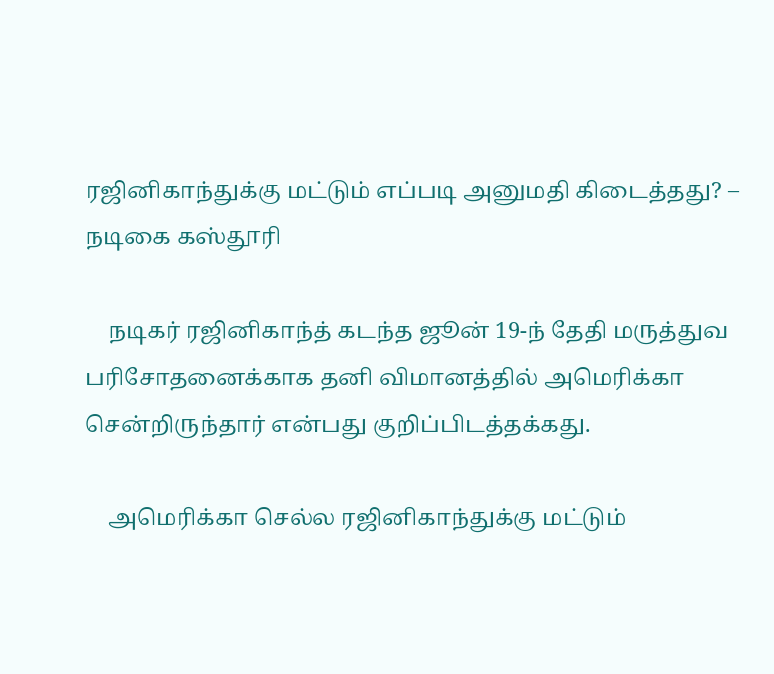ரஜினிகாந்துக்கு மட்டும் எப்படி அனுமதி கிடைத்தது? – நடிகை கஸ்தூரி

    நடிகர் ரஜினிகாந்த் கடந்த ஜூன் 19-ந் தேதி மருத்துவ பரிசோதனைக்காக தனி விமானத்தில் அமெரிக்கா சென்றிருந்தார் என்பது குறிப்பிடத்தக்கது.

    அமெரிக்கா செல்ல ரஜினிகாந்துக்கு மட்டும்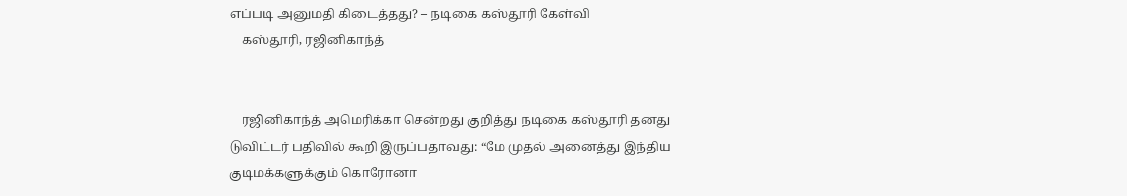எப்படி அனுமதி கிடைத்தது? – நடிகை கஸ்தூரி கேள்வி
    கஸ்தூரி, ரஜினிகாந்த்


    ரஜினிகாந்த் அமெரிக்கா சென்றது குறித்து நடிகை கஸ்தூரி தனது டுவிட்டர் பதிவில் கூறி இருப்பதாவது: “மே முதல் அனைத்து இந்திய குடிமக்களுக்கும் கொரோனா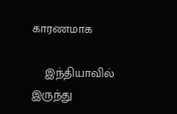காரணமாக

    இந்தியாவில் இருந்து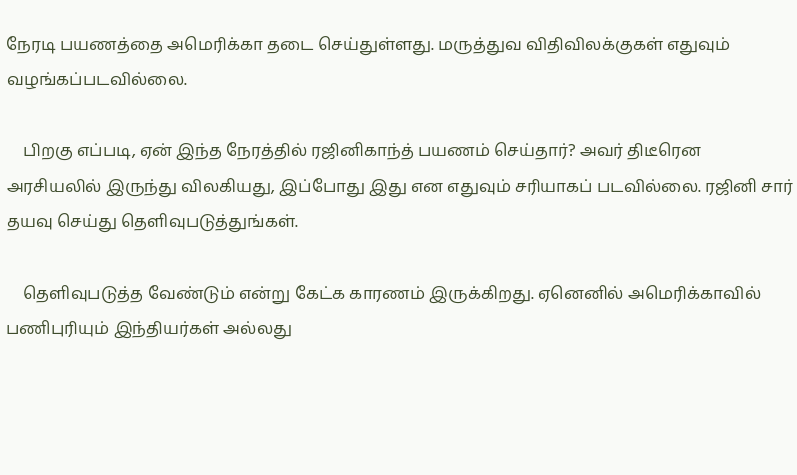நேரடி பயணத்தை அமெரிக்கா தடை செய்துள்ளது. மருத்துவ விதிவிலக்குகள் எதுவும் வழங்கப்படவில்லை.

    பிறகு எப்படி, ஏன் இந்த நேரத்தில் ரஜினிகாந்த் பயணம் செய்தார்? அவர் திடீரென அரசியலில் இருந்து விலகியது, இப்போது இது என எதுவும் சரியாகப் படவில்லை. ரஜினி சார் தயவு செய்து தெளிவுபடுத்துங்கள்.

    தெளிவுபடுத்த வேண்டும் என்று கேட்க காரணம் இருக்கிறது. ஏனெனில் அமெரிக்காவில் பணிபுரியும் இந்தியர்கள் அல்லது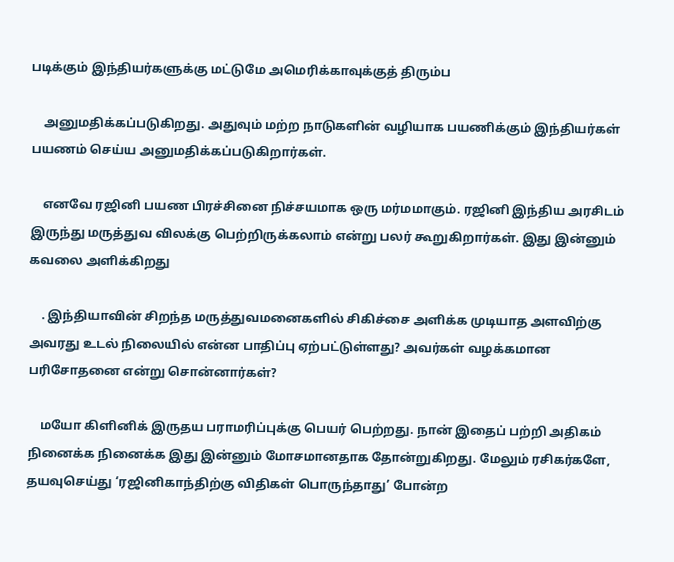படிக்கும் இந்தியர்களுக்கு மட்டுமே அமெரிக்காவுக்குத் திரும்ப

    அனுமதிக்கப்படுகிறது. அதுவும் மற்ற நாடுகளின் வழியாக பயணிக்கும் இந்தியர்கள் பயணம் செய்ய அனுமதிக்கப்படுகிறார்கள்.

    எனவே ரஜினி பயண பிரச்சினை நிச்சயமாக ஒரு மர்மமாகும். ரஜினி இந்திய அரசிடம் இருந்து மருத்துவ விலக்கு பெற்றிருக்கலாம் என்று பலர் கூறுகிறார்கள். இது இன்னும் கவலை அளிக்கிறது

    . இந்தியாவின் சிறந்த மருத்துவமனைகளில் சிகிச்சை அளிக்க முடியாத அளவிற்கு அவரது உடல் நிலையில் என்ன பாதிப்பு ஏற்பட்டுள்ளது? அவர்கள் வழக்கமான பரிசோதனை என்று சொன்னார்கள்?

    மயோ கிளினிக் இருதய பராமரிப்புக்கு பெயர் பெற்றது. நான் இதைப் பற்றி அதிகம் நினைக்க நினைக்க இது இன்னும் மோசமானதாக தோன்றுகிறது. மேலும் ரசிகர்களே, தயவுசெய்து ‘ரஜினிகாந்திற்கு விதிகள் பொருந்தாது’ போன்ற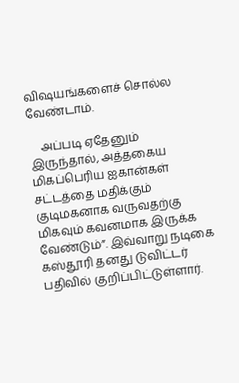விஷயங்களைச் சொல்ல வேண்டாம்.

    அப்படி ஏதேனும் இருந்தால், அத்தகைய மிகப்பெரிய ஐகான்கள் சட்டத்தை மதிக்கும் குடிமகனாக வருவதற்கு மிகவும் கவனமாக இருக்க வேண்டும்”. இவ்வாறு நடிகை கஸ்தூரி தனது டுவிட்டர் பதிவில் குறிப்பிட்டுள்ளார்.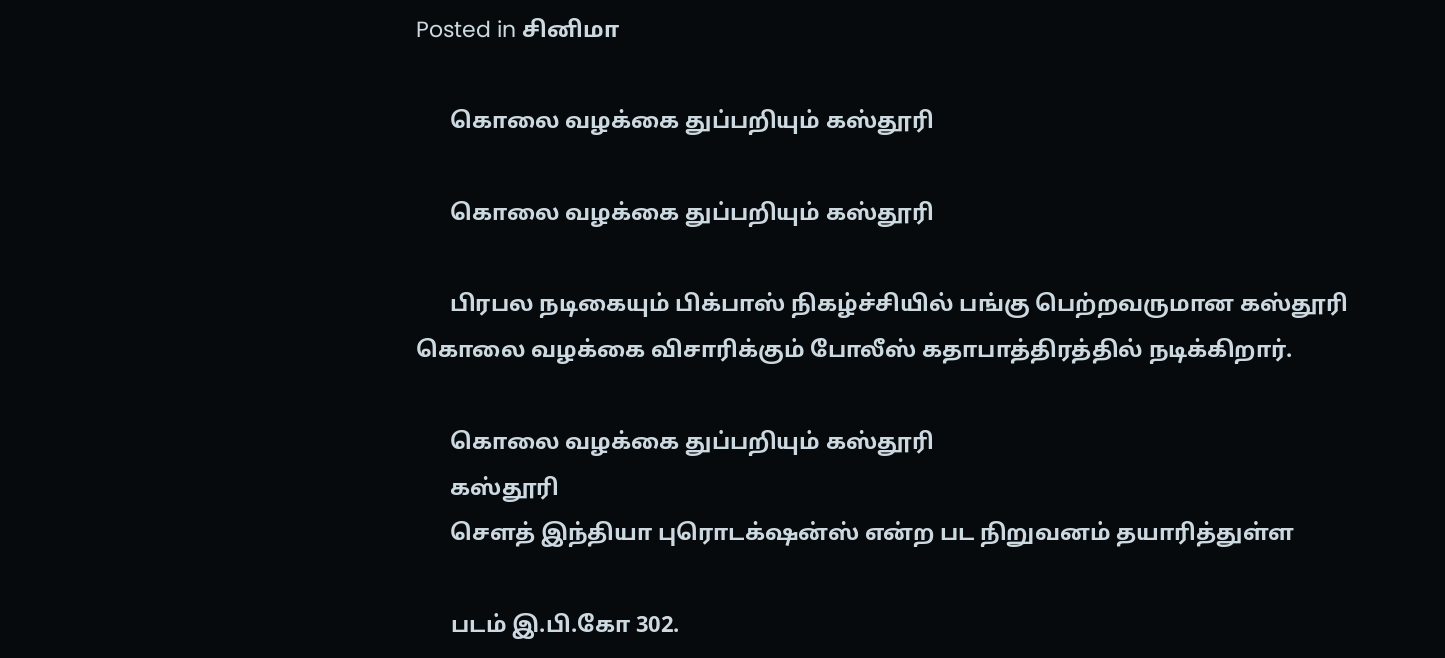Posted in சினிமா

      கொலை வழக்கை துப்பறியும் கஸ்தூரி

      கொலை வழக்கை துப்பறியும் கஸ்தூரி

      பிரபல நடிகையும் பிக்பாஸ் நிகழ்ச்சியில் பங்கு பெற்றவருமான கஸ்தூரி கொலை வழக்கை விசாரிக்கும் போலீஸ் கதாபாத்திரத்தில் நடிக்கிறார்.

      கொலை வழக்கை துப்பறியும் கஸ்தூரி
      கஸ்தூரி
      செளத் இந்தியா புரொடக்‌ஷன்ஸ் என்ற பட நிறுவனம் தயாரித்துள்ள

      படம் இ.பி.கோ 302.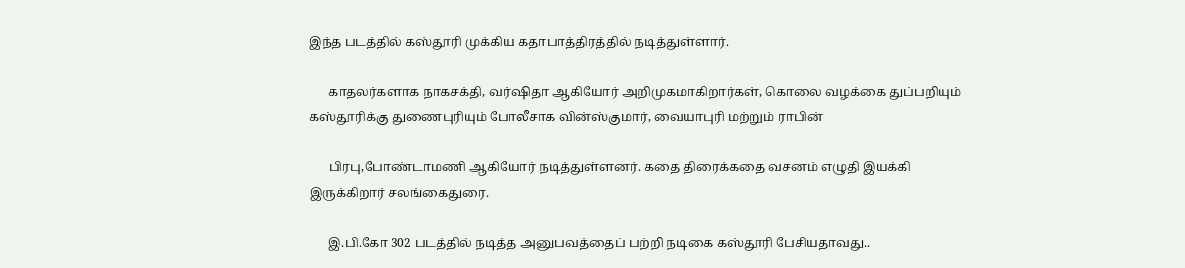இந்த படத்தில் கஸ்தூரி முக்கிய கதாபாத்திரத்தில் நடித்துள்ளார்.

      காதலர்களாக நாகசக்தி, வர்ஷிதா ஆகியோர் அறிமுகமாகிறார்கள், கொலை வழக்கை துப்பறியும் கஸ்தூரிக்கு துணைபுரியும் போலீசாக வின்ஸ்குமார், வையாபுரி மற்றும் ராபின்

      பிரபு,போண்டாமணி ஆகியோர் நடித்துள்ளனர். கதை திரைக்கதை வசனம் எழுதி இயக்கி இருக்கிறார் சலங்கைதுரை.

      இ.பி.கோ 302 படத்தில் நடித்த அனுபவத்தைப் பற்றி நடிகை கஸ்தூரி பேசியதாவது..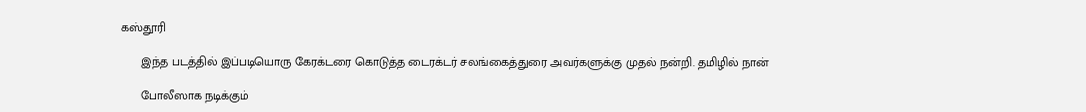கஸ்தூரி

      இந்த படத்தில் இப்படியொரு கேரக்டரை கொடுத்த டைரக்டர் சலங்கைத்துரை அவர்களுக்கு முதல் நன்றி. தமிழில் நான்

      போலீஸாக நடிக்கும்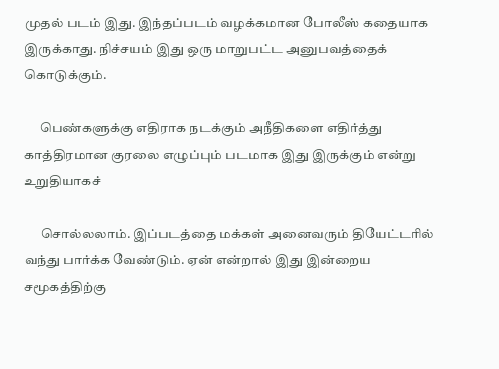முதல் படம் இது. இந்தப்படம் வழக்கமான போலீஸ் கதையாக இருக்காது. நிச்சயம் இது ஒரு மாறுபட்ட அனுபவத்தைக் கொடுக்கும்.

      பெண்களுக்கு எதிராக நடக்கும் அநீதிகளை எதிர்த்து காத்திரமான குரலை எழுப்பும் படமாக இது இருக்கும் என்று உறுதியாகச்

      சொல்லலாம். இப்படத்தை மக்கள் அனைவரும் தியேட்டரில் வந்து பார்க்க வேண்டும். ஏன் என்றால் இது இன்றைய சமூகத்திற்கு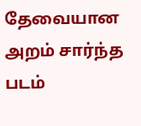தேவையான அறம் சார்ந்த படம்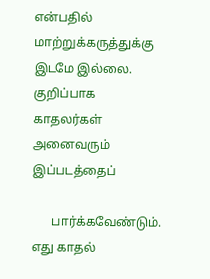என்பதில் மாற்றுக்கருத்துக்கு இடமே இல்லை. குறிப்பாக காதலர்கள் அனைவரும் இப்படத்தைப்

      பார்க்கவேண்டும். எது காதல்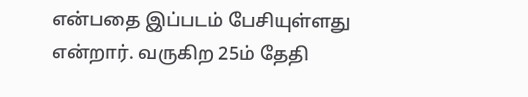என்பதை இப்படம் பேசியுள்ளது என்றார். வருகிற 25ம் தேதி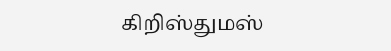கிறிஸ்துமஸ்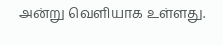அன்று வெளியாக உள்ளது.